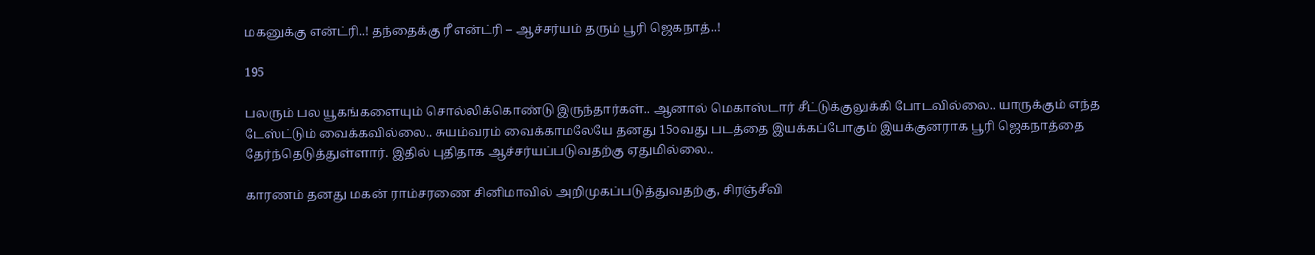மகனுக்கு என்ட்ரி..! தந்தைக்கு ரீ என்ட்ரி – ஆச்சர்யம் தரும் பூரி ஜெகநாத்..!

195

பலரும் பல யூகங்களையும் சொல்லிக்கொண்டு இருந்தார்கள்.. ஆனால் மெகாஸ்டார் சீட்டுக்குலுக்கி போடவில்லை.. யாருக்கும் எந்த டேஸ்ட்டும் வைக்கவில்லை.. சுயம்வரம் வைக்காமலேயே தனது 15௦வது படத்தை இயக்கப்போகும் இயக்குனராக பூரி ஜெகநாத்தை தேர்ந்தெடுத்துள்ளார். இதில் புதிதாக ஆச்சர்யப்படுவதற்கு ஏதுமில்லை..

காரணம் தனது மகன் ராம்சரணை சினிமாவில் அறிமுகப்படுத்துவதற்கு, சிரஞ்சீவி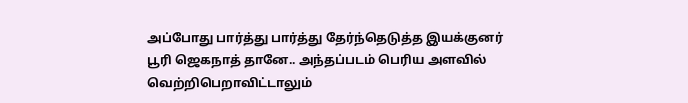அப்போது பார்த்து பார்த்து தேர்ந்தெடுத்த இயக்குனர் பூரி ஜெகநாத் தானே.. அந்தப்படம் பெரிய அளவில் வெற்றிபெறாவிட்டாலும்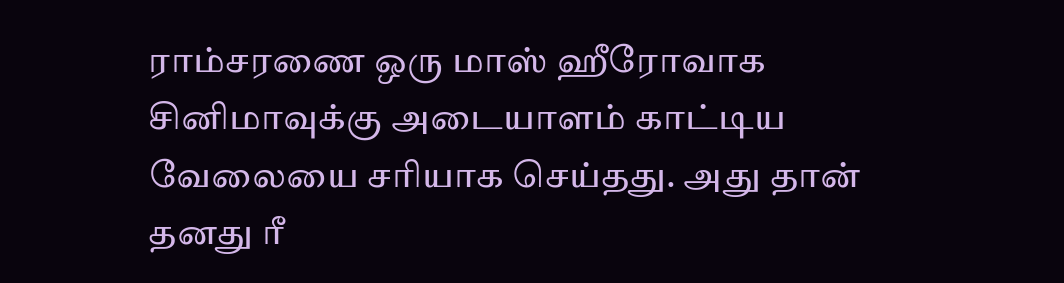ராம்சரணை ஒரு மாஸ் ஹீரோவாக சினிமாவுக்கு அடையாளம் காட்டிய வேலையை சரியாக செய்தது. அது தான் தனது ரீ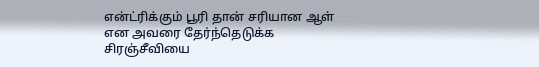என்ட்ரிக்கும் பூரி தான் சரியான ஆள் என அவரை தேர்ந்தெடுக்க சிரஞ்சீவியை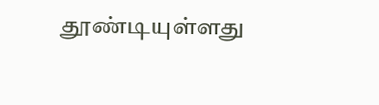தூண்டியுள்ளது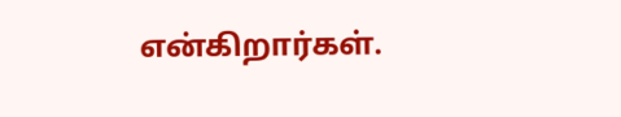என்கிறார்கள்.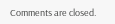Comments are closed.